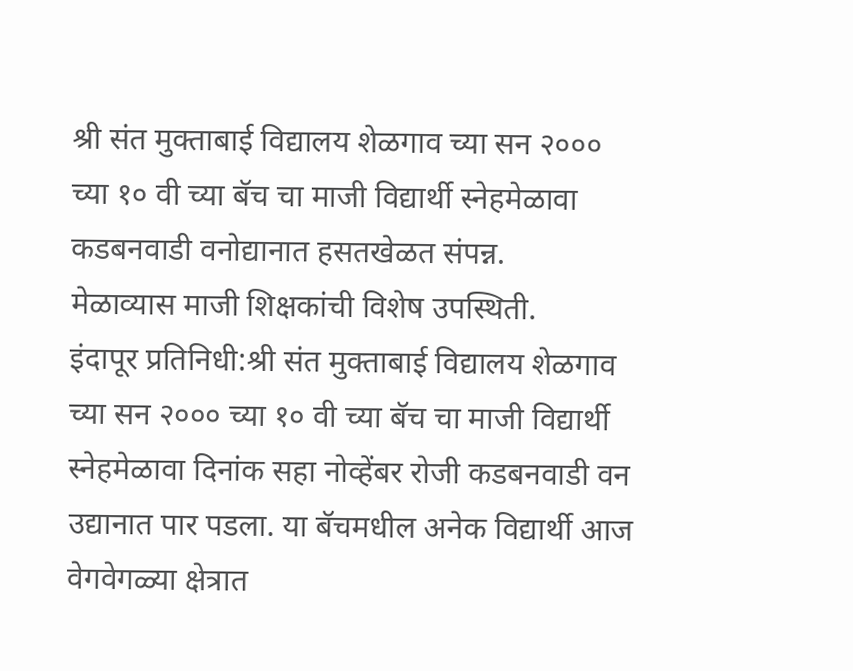श्री संत मुक्ताबाई विद्यालय शेळगाव च्या सन २००० च्या १० वी च्या बॅच चा माजी विद्यार्थी स्नेहमेळावा कडबनवाडी वनोद्यानात हसतखेळत संपन्न.
मेळाव्यास माजी शिक्षकांची विशेष उपस्थिती.
इंदापूर प्रतिनिधी:श्री संत मुक्ताबाई विद्यालय शेळगाव च्या सन २००० च्या १० वी च्या बॅच चा माजी विद्यार्थी स्नेहमेळावा दिनांक सहा नोव्हेंबर रोजी कडबनवाडी वन उद्यानात पार पडला. या बॅचमधील अनेक विद्यार्थी आज वेगवेगळ्या क्षेत्रात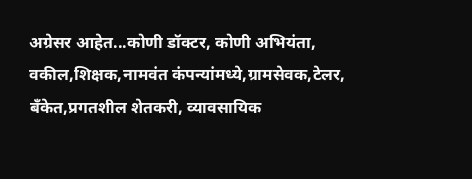अग्रेसर आहेत...कोणी डॉक्टर, कोणी अभियंता, वकील,शिक्षक,नामवंत कंपन्यांमध्ये,ग्रामसेवक,टेलर, बँकेत,प्रगतशील शेतकरी, व्यावसायिक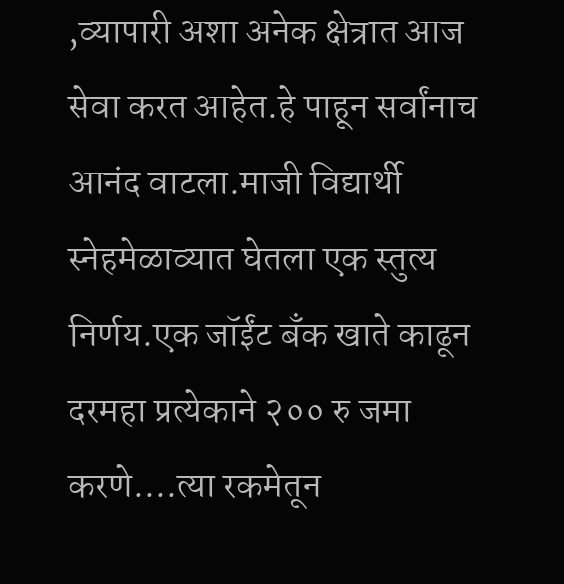,व्यापारी अशा अनेक क्षेत्रात आज सेवा करत आहेत.हे पाहून सर्वांनाच आनंद वाटला.माजी विद्यार्थी स्नेहमेळाव्यात घेतला एक स्तुत्य निर्णय.एक जॉईंट बँक खाते काढून दरमहा प्रत्येकाने २०० रु जमा करणे....त्या रकमेतून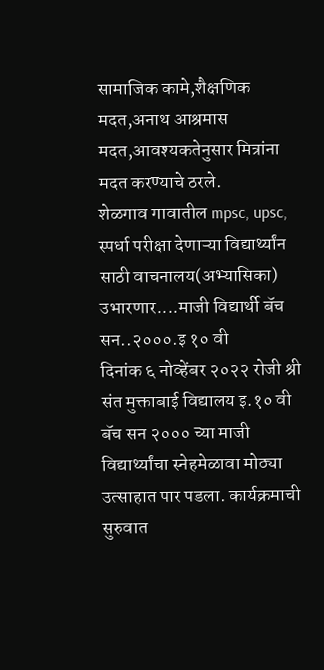सामाजिक कामे,शैक्षणिक मदत,अनाथ आश्रमास मदत,आवश्यकतेनुसार मित्रांना मदत करण्याचे ठरले.
शेळगाव गावातील mpsc, upsc, स्पर्धा परीक्षा देणाऱ्या विद्यार्थ्यांन साठी वाचनालय(अभ्यासिका) उभारणार....माजी विद्यार्थी बॅच सन..२०००.इ १० वी
दिनांक ६ नोव्हेंबर २०२२ रोजी श्री संत मुक्ताबाई विद्यालय इ.१० वी बॅच सन २००० च्या माजी विद्यार्थ्यांचा स्नेहमेळावा मोठ्या उत्साहात पार पडला. कार्यक्रमाची सुरुवात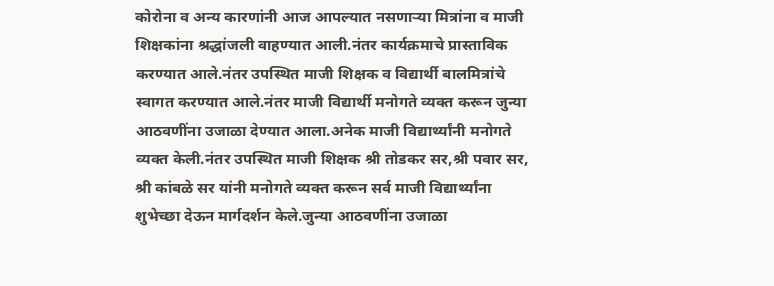कोरोना व अन्य कारणांनी आज आपल्यात नसणाऱ्या मित्रांना व माजी शिक्षकांना श्रद्धांजली वाहण्यात आली.नंतर कार्यक्रमाचे प्रास्ताविक करण्यात आले.नंतर उपस्थित माजी शिक्षक व विद्यार्थी बालमित्रांचे स्वागत करण्यात आले.नंतर माजी विद्यार्थी मनोगते व्यक्त करून जुन्या आठवणींना उजाळा देण्यात आला.अनेक माजी विद्यार्थ्यांनी मनोगते व्यक्त केली.नंतर उपस्थित माजी शिक्षक श्री तोडकर सर,श्री पवार सर, श्री कांबळे सर यांनी मनोगते व्यक्त करून सर्व माजी विद्यार्थ्यांना शुभेच्छा देऊन मार्गदर्शन केले.जुन्या आठवणींना उजाळा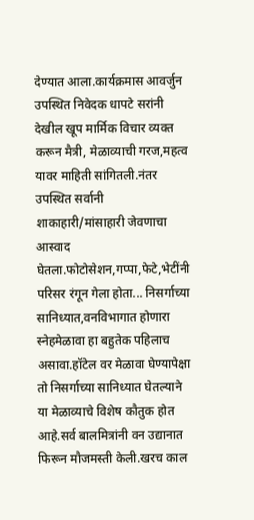देण्यात आला.कार्यक्रमास आवर्जुन उपस्थित निवेदक धापटे सरांनी देखील खूप मार्मिक विचार व्यक्त करून मैत्री, मेळाव्याची गरज,महत्व यावर माहिती सांगितली.नंतर उपस्थित सर्वानी शाकाहारी/मांसाहारी जेवणाचा आस्वाद घेतला.फोटोसेशन,गप्पा,फेटे,भेटींनी परिसर रंगून गेला होता... निसर्गाच्या सानिध्यात,वनविभागात होणारा स्नेहमेळावा हा बहुतेक पहिलाच असावा.हॉटेल वर मेळावा घेण्यापेक्षा तो निसर्गाच्या सानिध्यात घेतल्याने या मेळाव्याचे विशेष कौतुक होत आहे.सर्व बालमित्रांनी वन उद्यानात फिरून मौजमस्ती केली.खरच काल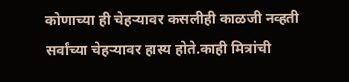कोणाच्या ही चेहऱ्यावर कसलीही काळजी नव्हती सर्वांच्या चेहऱ्यावर हास्य होते.काही मित्रांची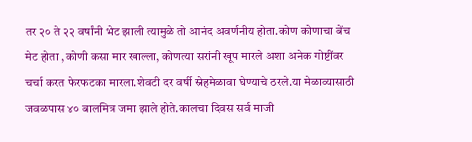तर २० ते २२ वर्षांनी भेट झाली त्यामुळे तो आनंद अवर्णनीय होता.कोण कोणाचा बेंच मेट होता ,कोणी कसा मार खाल्ला, कोणत्या सरांनी खूप मारले अशा अनेक गोष्टींवर चर्चा करत फेरफटका मारला.शेवटी दर वर्षी स्नेहमेळावा घेण्याचे ठरले.या मेळाव्यासाठी जवळपास ४० बालमित्र जमा झाले होते.कालचा दिवस सर्व माजी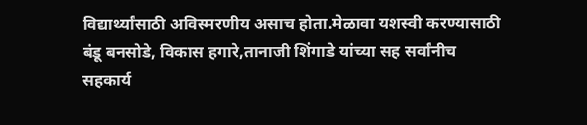विद्यार्थ्यांसाठी अविस्मरणीय असाच होता.मेळावा यशस्वी करण्यासाठी बंडू बनसोडे, विकास हगारे,तानाजी शिंगाडे यांच्या सह सर्वांनीच सहकार्य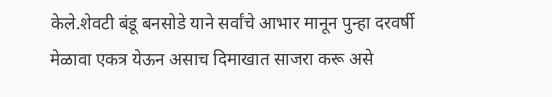केले.शेवटी बंडू बनसोडे याने सर्वांचे आभार मानून पुन्हा दरवर्षी मेळावा एकत्र येऊन असाच दिमाखात साजरा करू असे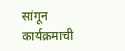सांगून कार्यक्रमाची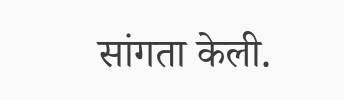सांगता केली.